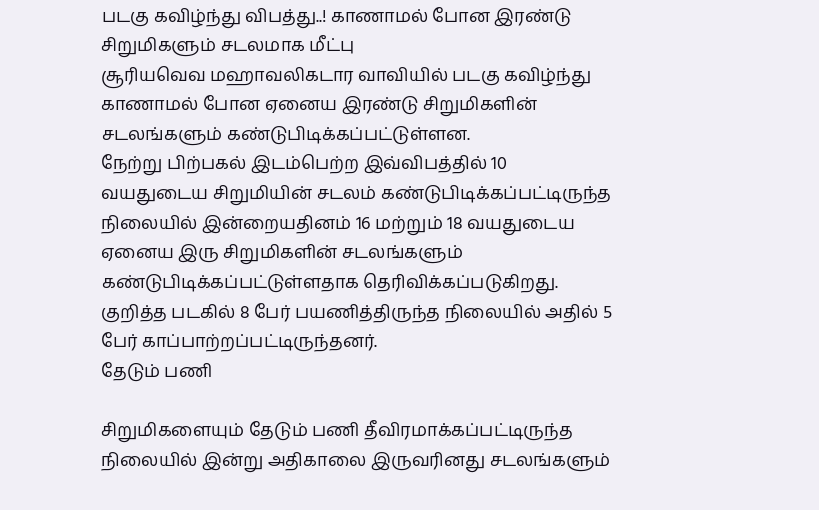படகு கவிழ்ந்து விபத்து..! காணாமல் போன இரண்டு சிறுமிகளும் சடலமாக மீட்பு
சூரியவெவ மஹாவலிகடார வாவியில் படகு கவிழ்ந்து காணாமல் போன ஏனைய இரண்டு சிறுமிகளின் சடலங்களும் கண்டுபிடிக்கப்பட்டுள்ளன.
நேற்று பிற்பகல் இடம்பெற்ற இவ்விபத்தில் 10 வயதுடைய சிறுமியின் சடலம் கண்டுபிடிக்கப்பட்டிருந்த நிலையில் இன்றையதினம் 16 மற்றும் 18 வயதுடைய ஏனைய இரு சிறுமிகளின் சடலங்களும் கண்டுபிடிக்கப்பட்டுள்ளதாக தெரிவிக்கப்படுகிறது.
குறித்த படகில் 8 பேர் பயணித்திருந்த நிலையில் அதில் 5 பேர் காப்பாற்றப்பட்டிருந்தனர்.
தேடும் பணி

சிறுமிகளையும் தேடும் பணி தீவிரமாக்கப்பட்டிருந்த நிலையில் இன்று அதிகாலை இருவரினது சடலங்களும்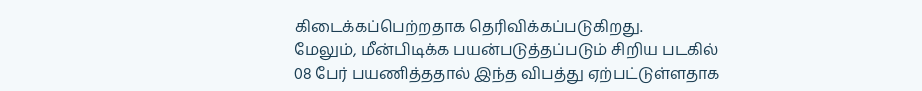கிடைக்கப்பெற்றதாக தெரிவிக்கப்படுகிறது.
மேலும், மீன்பிடிக்க பயன்படுத்தப்படும் சிறிய படகில் 08 பேர் பயணித்ததால் இந்த விபத்து ஏற்பட்டுள்ளதாக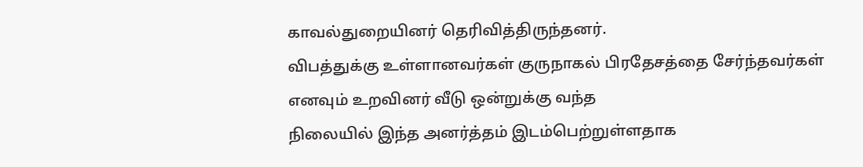காவல்துறையினர் தெரிவித்திருந்தனர்.
விபத்துக்கு உள்ளானவர்கள் குருநாகல் பிரதேசத்தை சேர்ந்தவர்கள் எனவும் உறவினர் வீடு ஒன்றுக்கு வந்த
நிலையில் இந்த அனர்த்தம் இடம்பெற்றுள்ளதாக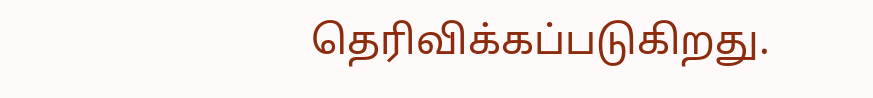தெரிவிக்கப்படுகிறது.